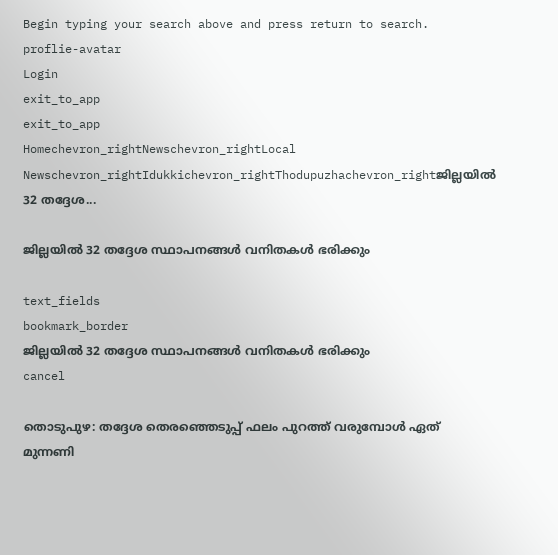Begin typing your search above and press return to search.
proflie-avatar
Login
exit_to_app
exit_to_app
Homechevron_rightNewschevron_rightLocal Newschevron_rightIdukkichevron_rightThodupuzhachevron_rightജില്ലയിൽ 32 തദ്ദേശ...

ജില്ലയിൽ 32 തദ്ദേശ സ്ഥാപനങ്ങൾ വനിതകൾ ഭരിക്കും

text_fields
bookmark_border
ജില്ലയിൽ 32 തദ്ദേശ സ്ഥാപനങ്ങൾ വനിതകൾ ഭരിക്കും
cancel

തൊടുപുഴ: തദ്ദേശ തെരഞ്ഞെടുപ്പ് ഫലം പുറത്ത് വരുമ്പോൾ ഏത് മുന്നണി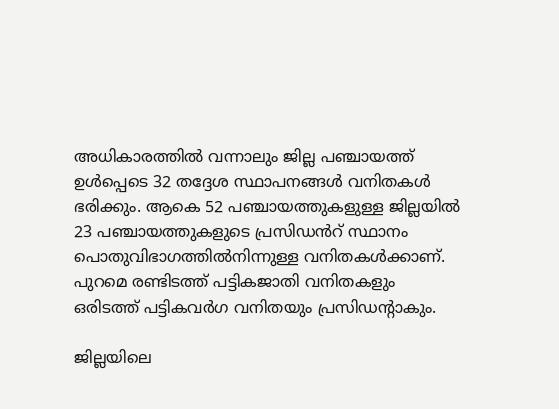അധികാരത്തിൽ വന്നാലും ജില്ല പഞ്ചായത്ത് ഉൾപ്പെടെ 32 തദ്ദേശ സ്ഥാപനങ്ങൾ വനിതകൾ ഭരിക്കും. ആകെ 52 പഞ്ചായത്തുകളുള്ള ജില്ലയിൽ 23 പഞ്ചായത്തുകളുടെ പ്രസിഡൻറ് സ്ഥാനം പൊതുവിഭാഗത്തിൽനിന്നുള്ള വനിതകൾക്കാണ്. പുറമെ രണ്ടിടത്ത് പട്ടികജാതി വനിതകളും ഒരിടത്ത് പട്ടികവർഗ വനിതയും പ്രസിഡന്‍റാകും.

ജില്ലയിലെ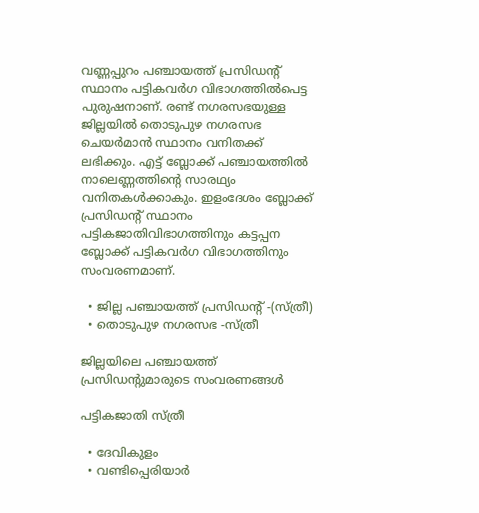വണ്ണപ്പുറം പഞ്ചായത്ത് പ്രസിഡന്‍റ് സ്ഥാനം പട്ടികവർഗ വിഭാഗത്തിൽപെട്ട പുരുഷനാണ്. രണ്ട് നഗരസഭയുള്ള ജില്ലയിൽ തൊടുപുഴ നഗരസഭ ചെയർമാൻ സ്ഥാനം വനിതക്ക് ലഭിക്കും. എട്ട് ബ്ലോക്ക് പഞ്ചായത്തിൽ നാലെണ്ണത്തിന്‍റെ സാരഥ്യം വനിതകൾക്കാകും. ഇളംദേശം ബ്ലോക്ക് പ്രസിഡന്‍റ് സ്ഥാനം പട്ടികജാതിവിഭാഗത്തിനും കട്ടപ്പന ബ്ലോക്ക് പട്ടികവർഗ വിഭാഗത്തിനും സംവരണമാണ്.

  • ജില്ല പഞ്ചായത്ത് പ്രസിഡന്‍റ് -(സ്ത്രീ)
  • തൊടുപുഴ നഗരസഭ -സ്ത്രീ

ജില്ലയിലെ പഞ്ചായത്ത് പ്രസിഡന്റുമാരുടെ സംവരണങ്ങള്‍

പട്ടികജാതി സ്ത്രീ

  • ദേവികുളം
  • വണ്ടിപ്പെരിയാര്‍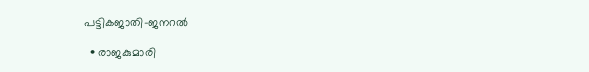പട്ടികജാതി-ജനറൽ

  • രാജകുമാരി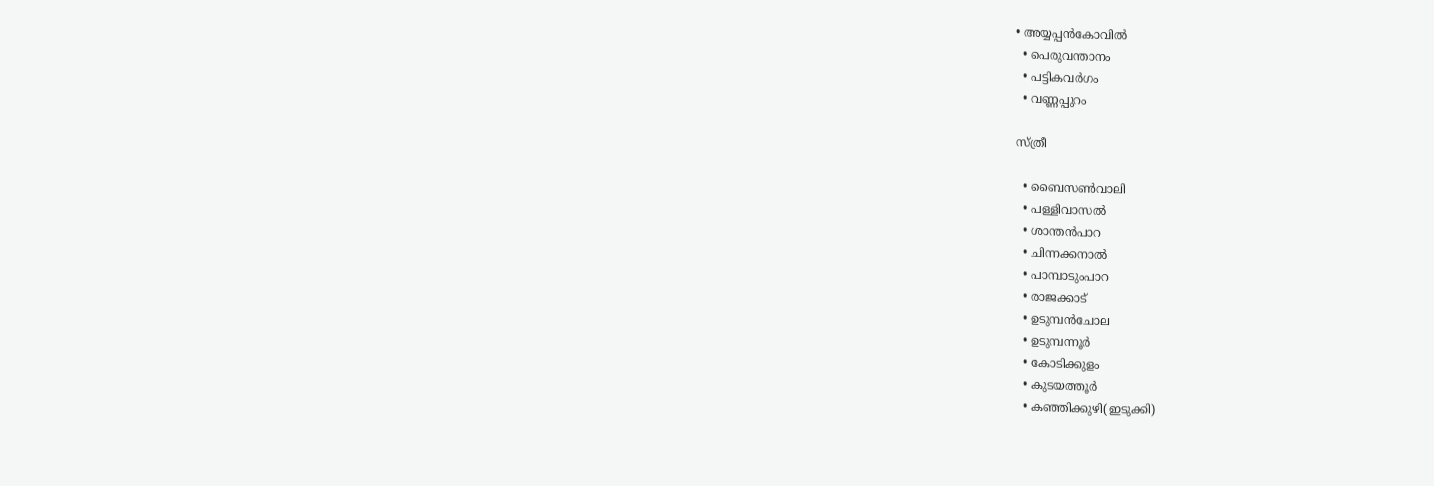• അയ്യപ്പന്‍കോവില്‍
  • പെരുവന്താനം
  • പട്ടികവര്‍ഗം
  • വണ്ണപ്പുറം

സ്ത്രീ

  • ബൈസണ്‍വാലി
  • പള്ളിവാസല്‍
  • ശാന്തന്‍പാറ
  • ചിന്നക്കനാല്‍
  • പാമ്പാടുംപാറ
  • രാജക്കാട്
  • ഉടുമ്പന്‍ചോല
  • ഉടുമ്പന്നൂര്‍
  • കോടിക്കുളം
  • കുടയത്തൂര്‍
  • കഞ്ഞിക്കുഴി(ഇടുക്കി)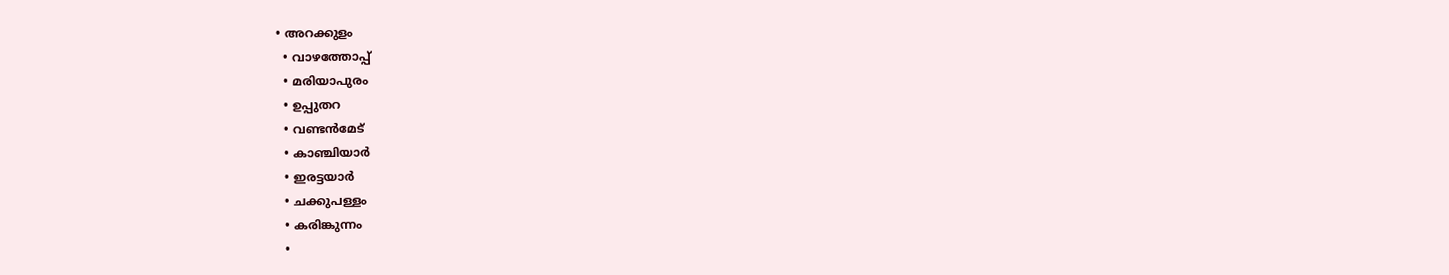• അറക്കുളം
  • വാഴത്തോപ്പ്
  • മരിയാപുരം
  • ഉപ്പുതറ
  • വണ്ടന്‍മേട്
  • കാഞ്ചിയാര്‍
  • ഇരട്ടയാര്‍
  • ചക്കുപള്ളം
  • കരിങ്കുന്നം
  •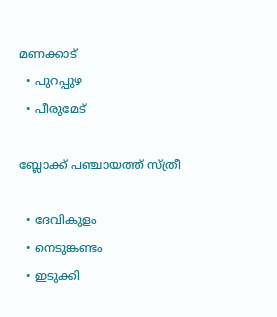മണക്കാട്
  • പുറപ്പുഴ
  • പീരുമേട്

ബ്ലോക്ക് പഞ്ചായത്ത് സ്ത്രീ

  • ദേവികുളം
  • നെടുങ്കണ്ടം
  • ഇടുക്കി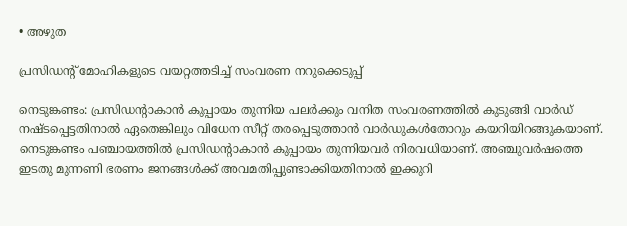• അഴുത

പ്രസിഡന്‍റ് മോഹികളുടെ വയറ്റത്തടിച്ച് സംവരണ നറുക്കെടുപ്പ്

നെടുങ്കണ്ടം: പ്രസിഡന്റാകാന്‍ കുപ്പായം തുന്നിയ പലര്‍ക്കും വനിത സംവരണത്തില്‍ കുടുങ്ങി വാര്‍ഡ് നഷ്ടപ്പെട്ടതിനാല്‍ ഏതെങ്കിലും വിധേന സീറ്റ് തരപ്പെടുത്താന്‍ വാര്‍ഡുകള്‍തോറും കയറിയിറങ്ങുകയാണ്. നെടുങ്കണ്ടം പഞ്ചായത്തില്‍ പ്രസിഡന്റാകാന്‍ കുപ്പായം തുന്നിയവര്‍ നിരവധിയാണ്. അഞ്ചുവര്‍ഷത്തെ ഇടതു മുന്നണി ഭരണം ജനങ്ങള്‍ക്ക് അവമതിപ്പുണ്ടാക്കിയതിനാല്‍ ഇക്കുറി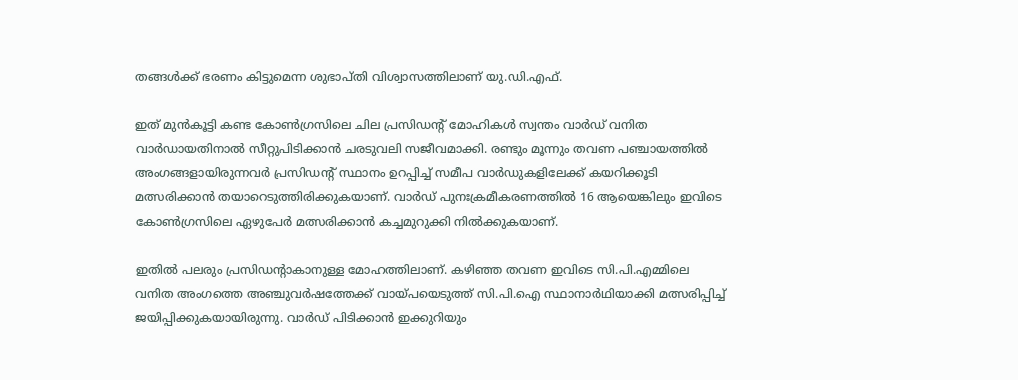തങ്ങള്‍ക്ക് ഭരണം കിട്ടുമെന്ന ശുഭാപ്തി വിശ്വാസത്തിലാണ് യു.ഡി.എഫ്.

ഇത് മുൻകൂട്ടി കണ്ട കോണ്‍ഗ്രസിലെ ചില പ്രസിഡന്‍റ് മോഹികള്‍ സ്വന്തം വാര്‍ഡ് വനിത വാര്‍ഡായതിനാല്‍ സീറ്റുപിടിക്കാന്‍ ചരടുവലി സജീവമാക്കി. രണ്ടും മൂന്നും തവണ പഞ്ചായത്തില്‍ അംഗങ്ങളായിരുന്നവര്‍ പ്രസിഡന്റ് സ്ഥാനം ഉറപ്പിച്ച് സമീപ വാര്‍ഡുകളിലേക്ക് കയറിക്കൂടി മത്സരിക്കാന്‍ തയാറെടുത്തിരിക്കുകയാണ്. വാര്‍ഡ് പുനഃക്രമീകരണത്തിൽ 16 ആയെങ്കിലും ഇവിടെ കോണ്‍ഗ്രസിലെ ഏഴുപേര്‍ മത്സരിക്കാന്‍ കച്ചമുറുക്കി നില്‍ക്കുകയാണ്.

ഇതില്‍ പലരും പ്രസിഡന്റാകാനുള്ള മോഹത്തിലാണ്. കഴിഞ്ഞ തവണ ഇവിടെ സി.പി.എമ്മിലെ വനിത അംഗത്തെ അഞ്ചുവര്‍ഷത്തേക്ക് വായ്പയെടുത്ത് സി.പി.ഐ സ്ഥാനാര്‍ഥിയാക്കി മത്സരിപ്പിച്ച് ജയിപ്പിക്കുകയായിരുന്നു. വാര്‍ഡ് പിടിക്കാന്‍ ഇക്കുറിയും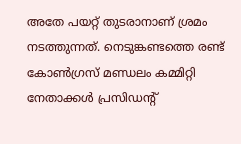അതേ പയറ്റ് തുടരാനാണ് ശ്രമം നടത്തുന്നത്. നെടുങ്കണ്ടത്തെ രണ്ട് കോണ്‍ഗ്രസ് മണ്ഡലം കമ്മിറ്റി നേതാക്കള്‍ പ്രസിഡന്റ്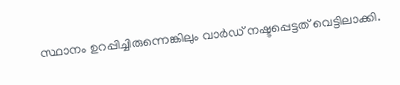സ്ഥാനം ഉറപ്പിച്ചിരുന്നെങ്കിലും വാര്‍ഡ് നഷ്ടപ്പെട്ടത് വെട്ടിലാക്കി.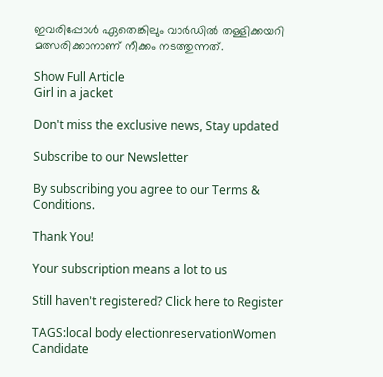ഇവരിപ്പോള്‍ ഏതെങ്കിലും വാര്‍ഡില്‍ തള്ളിക്കയറി മത്സരിക്കാനാണ് നീക്കം നടത്തുന്നത്.

Show Full Article
Girl in a jacket

Don't miss the exclusive news, Stay updated

Subscribe to our Newsletter

By subscribing you agree to our Terms & Conditions.

Thank You!

Your subscription means a lot to us

Still haven't registered? Click here to Register

TAGS:local body electionreservationWomen Candidate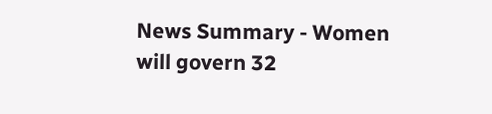News Summary - Women will govern 32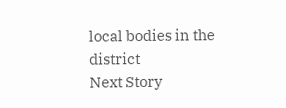local bodies in the district
Next Story